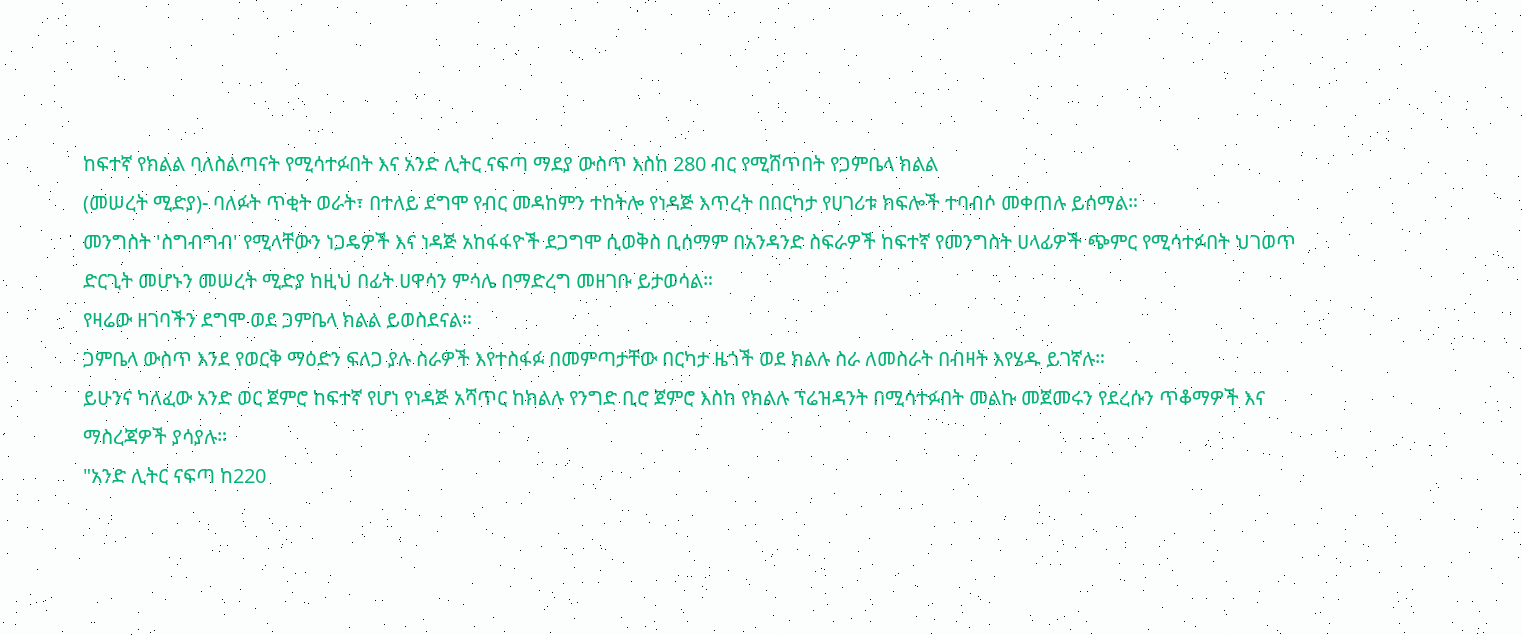ከፍተኛ የክልል ባለስልጣናት የሚሳተፉበት እና አንድ ሊትር ናፍጣ ማደያ ውስጥ እስከ 280 ብር የሚሸጥበት የጋምቤላ ክልል
(መሠረት ሚድያ)- ባለፉት ጥቂት ወራት፣ በተለይ ደግሞ የብር መዳከምን ተከትሎ የነዳጅ እጥረት በበርካታ የሀገሪቱ ክፍሎች ተባብሶ መቀጠሉ ይሰማል።
መንግስት 'ስግብግብ' የሚላቸውን ነጋዴዎች እና ነዳጅ አከፋፋዮች ደጋግሞ ሲወቅስ ቢሰማም በአንዳንድ ስፍራዎች ከፍተኛ የመንግስት ሀላፊዎች ጭምር የሚሳተፉበት ህገወጥ ድርጊት መሆኑን መሠረት ሚድያ ከዚህ በፊት ሀዋሳን ምሳሌ በማድረግ መዘገቡ ይታወሳል።
የዛሬው ዘገባችን ደግሞ ወደ ጋምቤላ ክልል ይወስደናል።
ጋምቤላ ውስጥ እንደ የወርቅ ማዕድን ፍለጋ ያሉ ስራዎች እየተስፋፉ በመምጣታቸው በርካታ ዜጎች ወደ ክልሉ ስራ ለመስራት በብዛት እየሄዱ ይገኛሉ።
ይሁንና ካለፈው አንድ ወር ጀምሮ ከፍተኛ የሆነ የነዳጅ አሻጥር ከክልሉ የንግድ ቢሮ ጀምሮ እስከ የክልሉ ፕሬዝዳንት በሚሳተፉበት መልኩ መጀመሩን የደረሱን ጥቆማዎች እና ማስረጃዎች ያሳያሉ።
"አንድ ሊትር ናፍጣ ከ220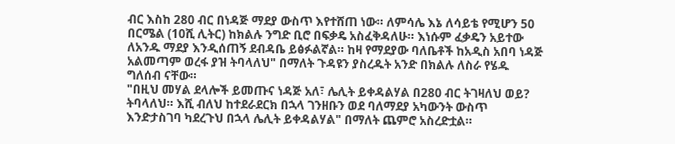ብር እስከ 280 ብር በነዳጅ ማደያ ውስጥ እየተሸጠ ነው። ለምሳሌ እኔ ለሳይቴ የሚሆን 50 በርሜል (10ሺ ሊትር) ከክልሉ ንግድ ቢሮ በፍቃዴ አስፈቅዳለሁ። እነሱም ፈቃዴን አይተው ለአንዱ ማደያ እንዲሰጠኝ ደብዳቤ ይፅፉልኛል። ከዛ የማደያው ባለቤቶች ከአዲስ አበባ ነዳጅ አልመጣም ወረፋ ያዝ ትባላለህ" በማለት ጉዳዩን ያስረዱት አንድ በክልሉ ለስራ የሄዱ ግለሰብ ናቸው።
"በዚህ መሃል ደላሎች ይመጡና ነዳጅ አለ፣ ሌሊት ይቀዳልሃል በ280 ብር ትገዛለህ ወይ? ትባላለህ። እሺ ብለህ ከተደራደርክ በኋላ ገንዘቡን ወደ ባለማደያ አካውንት ውስጥ እንድታስገባ ካደረጉህ በኋላ ሌሊት ይቀዳልሃል" በማለት ጨምሮ አስረድቷል።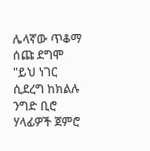ሌላኛው ጥቆማ ሰጩ ደግሞ "ይህ ነገር ሲደረግ ከክልሉ ንግድ ቢሮ ሃላፊዎች ጀምሮ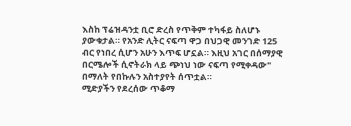እስከ ፕሬዝዳንቷ ቢሮ ድረስ የጥቅም ተካፋይ ስለሆኑ ያውቁታል። የአንድ ሊትር ናፍጣ ዋጋ በህጋዊ መንገድ 125 ብር የነበረ ሲሆን አሁን እጥፍ ሆኗል። እዚህ አገር በሰማያዊ በርሜሎች ሲኖትራክ ላይ ጭነህ ነው ናፍጣ የሚቀዳው" በማለት የበኩሉን አስተያየት ሰጥቷል።
ሚድያችን የደረሰው ጥቆማ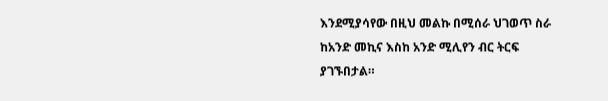እንደሚያሳየው በዚህ መልኩ በሚሰራ ህገወጥ ስራ ከአንድ መኪና እስከ አንድ ሚሊየን ብር ትርፍ ያገኙበታል።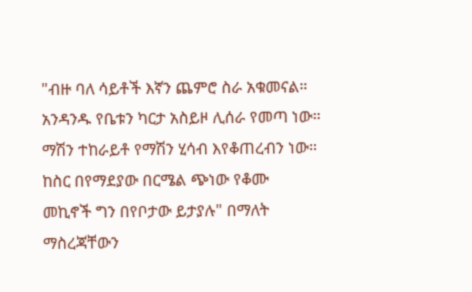"ብዙ ባለ ሳይቶች እኛን ጨምሮ ስራ አቁመናል። አንዳንዱ የቤቱን ካርታ አስይዞ ሊሰራ የመጣ ነው። ማሽን ተከራይቶ የማሽን ሂሳብ እየቆጠረብን ነው። ከስር በየማደያው በርሜል ጭነው የቆሙ መኪኖች ግን በየቦታው ይታያሉ" በማለት ማስረጃቸውን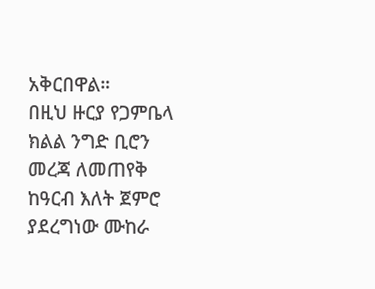አቅርበዋል።
በዚህ ዙርያ የጋምቤላ ክልል ንግድ ቢሮን መረጃ ለመጠየቅ ከዓርብ እለት ጀምሮ ያደረግነው ሙከራ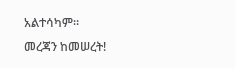አልተሳካም።
መረጃን ከመሠረት!